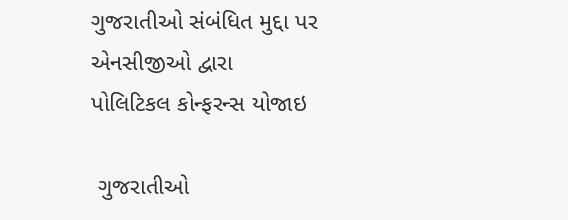ગુજરાતીઓ સંબંધિત મુદ્દા પર એનસીજીઓ દ્વારા પોલિટિકલ કોન્ફરન્સ યોજાઇ

 ગુજરાતીઓ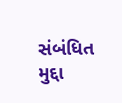સંબંધિત મુદ્દા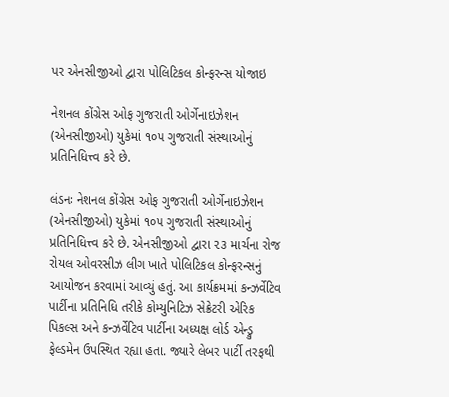પર એનસીજીઓ દ્વારા પોલિટિકલ કોન્ફરન્સ યોજાઇ

નેશનલ કોંગ્રેસ ઓફ ગુજરાતી ઓર્ગેનાઇઝેશન (એનસીજીઓ) યુકેમાં ૧૦૫ ગુજરાતી સંસ્થાઓનું પ્રતિનિધિત્ત્વ કરે છે.

લંડનઃ નેશનલ કોંગ્રેસ ઓફ ગુજરાતી ઓર્ગેનાઇઝેશન (એનસીજીઓ) યુકેમાં ૧૦૫ ગુજરાતી સંસ્થાઓનું પ્રતિનિધિત્ત્વ કરે છે. એનસીજીઓ દ્વારા ૨૩ માર્ચના રોજ રોયલ ઓવરસીઝ લીગ ખાતે પોલિટિકલ કોન્ફરન્સનું આયોજન કરવામાં આવ્યું હતું. આ કાર્યક્રમમાં કન્ઝર્વેટિવ પાર્ટીના પ્રતિનિધિ તરીકે કોમ્યુનિટિઝ સેક્રેટરી એરિક પિકલ્સ અને કન્ઝર્વેટિવ પાર્ટીના અધ્યક્ષ લોર્ડ એન્ડ્રુ ફેલ્ડમેન ઉપસ્થિત રહ્યા હતા. જ્યારે લેબર પાર્ટી તરફથી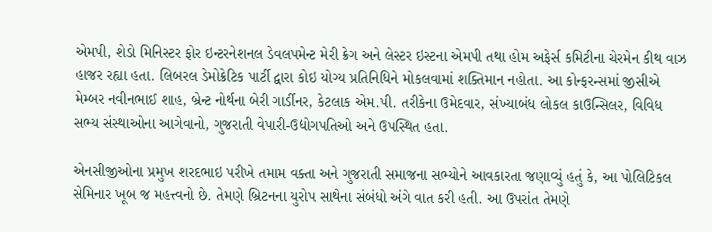એમપી, શેડો મિનિસ્ટર ફોર ઇન્ટરનેશનલ ડેવલપમેન્ટ મેરી ક્રેગ અને લેસ્ટર ઇસ્ટના એમપી તથા હોમ અફેર્સ કમિટીના ચેરમેન કીથ વાઝ હાજર રહ્યા હતા. લિબરલ ડેમોક્રેટિક પાર્ટી દ્વારા કોઇ યોગ્ય પ્રતિનિધિને મોકલવામાં શક્તિમાન નહોતા. આ કોન્ફરન્સમાં જીસીએ મેમ્બર નવીનભાઈ શાહ, બ્રેન્ટ નોર્થના બેરી ગાર્ડીનર, કેટલાક એમ.પી. તરીકેના ઉમેદવાર, સંખ્યાબંધ લોકલ કાઉન્સિલર, વિવિધ સભ્ય સંસ્થાઓના આગેવાનો, ગુજરાતી વેપારી-ઉદ્યોગપતિઓ અને ઉપસ્થિત હતા.

એનસીજીઓના પ્રમુખ શરદભાઇ પરીખે તમામ વક્તા અને ગુજરાતી સમાજના સભ્યોને આવકારતા જણાવ્યું હતું કે, આ પોલિટિકલ સેમિનાર ખૂબ જ મહત્ત્વનો છે. તેમણે બ્રિટનના યુરોપ સાથેના સંબંધો અંગે વાત કરી હતી. આ ઉપરાંત તેમણે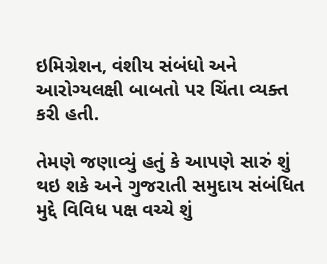ઇમિગ્રેશન, વંશીય સંબંધો અને આરોગ્યલક્ષી બાબતો પર ચિંતા વ્યક્ત કરી હતી.

તેમણે જણાવ્યું હતું કે આપણે સારું શું થઇ શકે અને ગુજરાતી સમુદાય સંબંધિત મુદ્દે વિવિધ પક્ષ વચ્ચે શું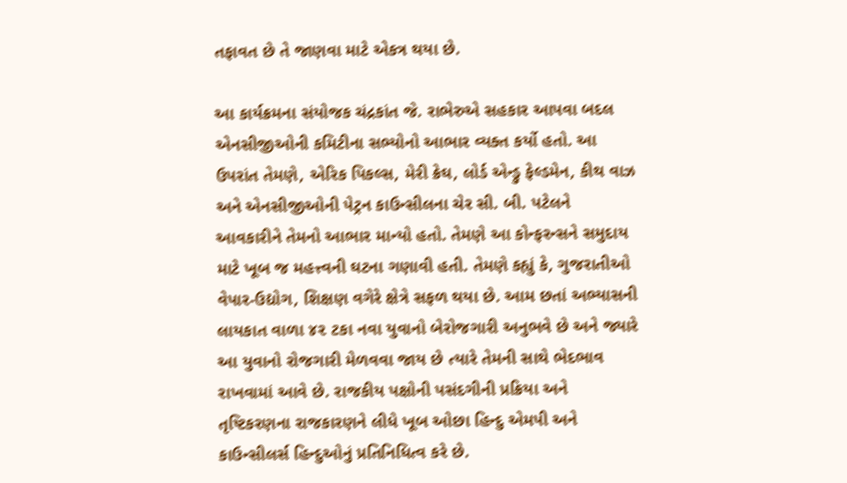તફાવત છે તે જાણવા માટે એકત્ર થયા છે.

આ કાર્યક્રમના સંયોજક ચંદ્રકાંત જે. રાભેરુએ સહકાર આપવા બદલ એનસીજીઓની કમિટીના સભ્યોનો આભાર વ્યક્ત કર્યો હતો. આ ઉપરાંત તેમણે, એરિક પિકલ્સ, મેરી ક્રેઘ, લોર્ડ એન્ડ્રુ ફેલ્ડમેન, કીથ વાઝ અને એનસીજીઓની પેટ્રન કાઉન્સીલના ચેર સી. બી. પટેલને આવકારીને તેમનો આભાર માન્યો હતો. તેમણે આ કોન્ફરન્સને સમુદાય માટે ખૂબ જ મહત્ત્વની ઘટના ગણાવી હતી. તેમણે કહ્યું કે, ગુજરાતીઓ વેપાર-ઉદ્યોગ, શિક્ષણ વગેરે ક્ષેત્રે સફળ થયા છે. આમ છતાં અભ્યાસની લાયકાત વાળા ૪૨ ટકા નવા યુવાનો બેરોજગારી અનુભવે છે અને જ્યારે આ યુવાનો રોજગારી મેળવવા જાય છે ત્યારે તેમની સાથે ભેદભાવ રાખવામાં આવે છે. રાજકીય પક્ષોની પસંદગીની પ્રક્રિયા અને તૃષ્ટિકરણના રાજકારણને લીધે ખૂબ ઓછા હિન્દુ એમપી અને કાઉન્સીલર્સ હિન્દુઓનું પ્રતિનિધિત્વ કરે છે.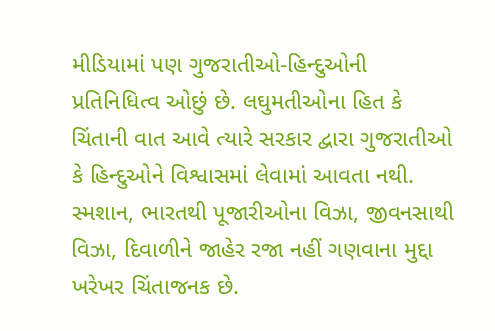મીડિયામાં પણ ગુજરાતીઓ-હિન્દુઓની પ્રતિનિધિત્વ ઓછું છે. લઘુમતીઓના હિત કે ચિંતાની વાત આવે ત્યારે સરકાર દ્વારા ગુજરાતીઓ કે હિન્દુઓને વિશ્વાસમાં લેવામાં આવતા નથી. સ્મશાન, ભારતથી પૂજારીઓના વિઝા, જીવનસાથી વિઝા, દિવાળીને જાહેર રજા નહીં ગણવાના મુદ્દા ખરેખર ચિંતાજનક છે.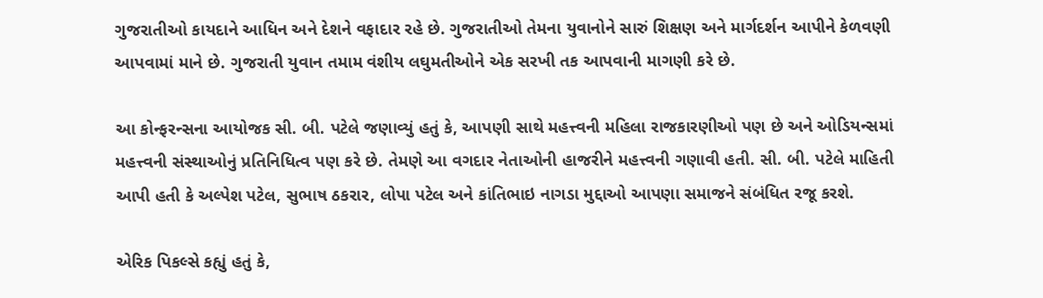ગુજરાતીઓ કાયદાને આધિન અને દેશને વફાદાર રહે છે. ગુજરાતીઓ તેમના યુવાનોને સારું શિક્ષણ અને માર્ગદર્શન આપીને કેળવણી આપવામાં માને છે. ગુજરાતી યુવાન તમામ વંશીય લઘુમતીઓને એક સરખી તક આપવાની માગણી કરે છે.

આ કોન્ફરન્સના આયોજક સી. બી. પટેલે જણાવ્યું હતું કે, આપણી સાથે મહત્ત્વની મહિલા રાજકારણીઓ પણ છે અને ઓડિયન્સમાં મહત્ત્વની સંસ્થાઓનું પ્રતિનિધિત્વ પણ કરે છે. તેમણે આ વગદાર નેતાઓની હાજરીને મહત્ત્વની ગણાવી હતી. સી. બી. પટેલે માહિતી આપી હતી કે અલ્પેશ પટેલ, સુભાષ ઠકરાર, લોપા પટેલ અને કાંતિભાઇ નાગડા મુદ્દાઓ આપણા સમાજને સંબંધિત રજૂ કરશે.

એરિક પિકલ્સે કહ્યું હતું કે,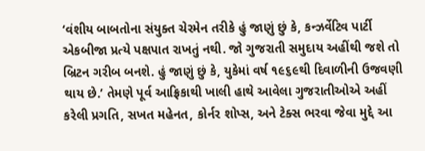‘વંશીય બાબતોના સંયુક્ત ચેરમેન તરીકે હું જાણું છું કે, કન્ઝર્વેટિવ પાર્ટી એકબીજા પ્રત્યે પક્ષપાત રાખતું નથી. જો ગુજરાતી સમુદાય અહીંથી જશે તો બ્રિટન ગરીબ બનશે. હું જાણું છું કે, યુકેમાં વર્ષ ૧૯૬૯થી દિવાળીની ઉજવણી થાય છે.’ તેમણે પૂર્વ આફ્રિકાથી ખાલી હાથે આવેલા ગુજરાતીઓએ અહીં કરેલી પ્રગતિ, સખત મહેનત, કોર્નર શોપ્સ, અને ટેક્સ ભરવા જેવા મુદ્દે આ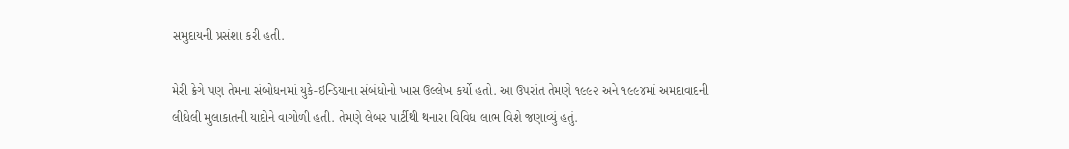સમુદાયની પ્રસંશા કરી હતી.

મેરી ક્રેગે પણ તેમના સંબોધનમાં યુકે-ઇન્ડિયાના સંબંધોનો ખાસ ઉલ્લેખ કર્યો હતો. આ ઉપરાંત તેમણે ૧૯૯૨ અને ૧૯૯૪માં અમદાવાદની લીધેલી મુલાકાતની યાદોને વાગોળી હતી. તેમણે લેબર પાર્ટીથી થનારા વિવિધ લાભ વિશે જણાવ્યું હતું.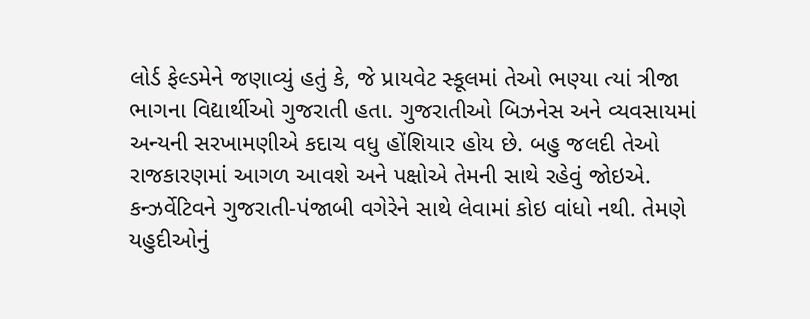લોર્ડ ફેલ્ડમેને જણાવ્યું હતું કે, જે પ્રાયવેટ સ્કૂલમાં તેઓ ભણ્યા ત્યાં ત્રીજા ભાગના વિદ્યાર્થીઓ ગુજરાતી હતા. ગુજરાતીઓ બિઝનેસ અને વ્યવસાયમાં અન્યની સરખામણીએ કદાચ વધુ હોંશિયાર હોય છે. બહુ જલદી તેઓ રાજકારણમાં આગળ આવશે અને પક્ષોએ તેમની સાથે રહેવું જોઇએ. કન્ઝર્વેટિવને ગુજરાતી-પંજાબી વગેરેને સાથે લેવામાં કોઇ વાંધો નથી. તેમણે યહુદીઓનું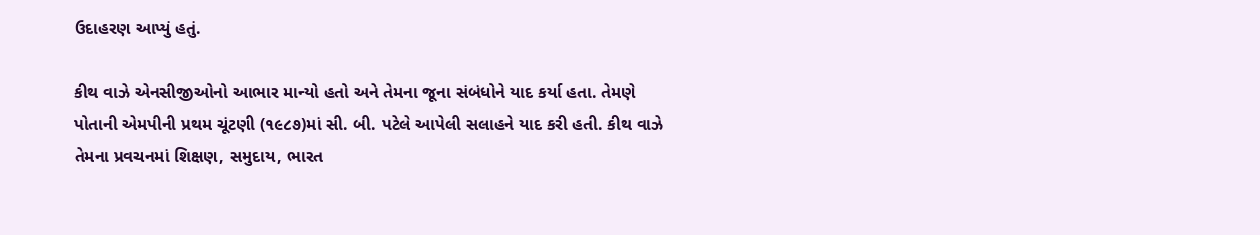ઉદાહરણ આપ્યું હતું.

કીથ વાઝે એનસીજીઓનો આભાર માન્યો હતો અને તેમના જૂના સંબંધોને યાદ કર્યા હતા. તેમણે પોતાની એમપીની પ્રથમ ચૂંટણી (૧૯૮૭)માં સી. બી. પટેલે આપેલી સલાહને યાદ કરી હતી. કીથ વાઝે તેમના પ્રવચનમાં શિક્ષણ, સમુદાય, ભારત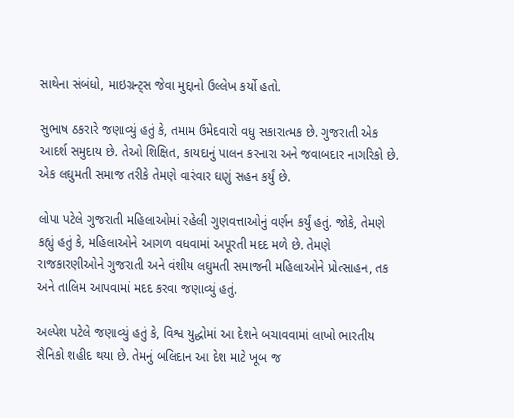સાથેના સંબંધો, માઇગ્રન્ટ્સ જેવા મુદ્દાનો ઉલ્લેખ કર્યો હતો.

સુભાષ ઠકરારે જણાવ્યું હતું કે, તમામ ઉમેદવારો વધુ સકારાત્મક છે. ગુજરાતી એક આદર્શ સમુદાય છે. તેઓ શિક્ષિત, કાયદાનું પાલન કરનારા અને જવાબદાર નાગરિકો છે. એક લઘુમતી સમાજ તરીકે તેમણે વારંવાર ઘણું સહન કર્યું છે.

લોપા પટેલે ગુજરાતી મહિલાઓમાં રહેલી ગુણવત્તાઓનું વર્ણન કર્યું હતું. જોકે, તેમણે કહ્યું હતું કે, મહિલાઓને આગળ વધવામાં અપૂરતી મદદ મળે છે. તેમણે રાજકારણીઓને ગુજરાતી અને વંશીય લઘુમતી સમાજની મહિલાઓને પ્રોત્સાહન, તક અને તાલિમ આપવામાં મદદ કરવા જણાવ્યું હતું.

અલ્પેશ પટેલે જણાવ્યું હતું કે, વિશ્વ યુદ્ધોમાં આ દેશને બચાવવામાં લાખો ભારતીય સૈનિકો શહીદ થયા છે. તેમનું બલિદાન આ દેશ માટે ખૂબ જ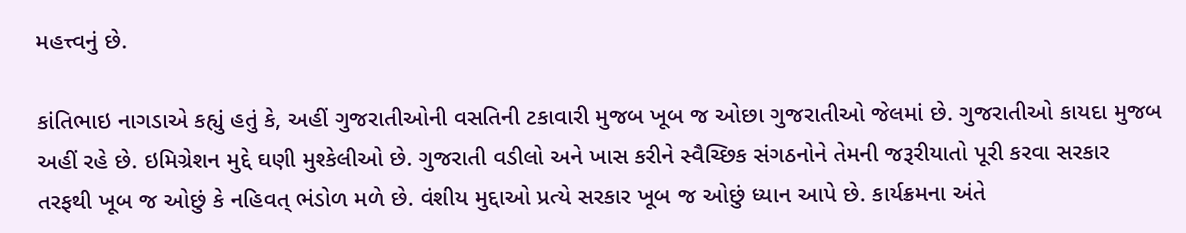મહત્ત્વનું છે.

કાંતિભાઇ નાગડાએ કહ્યું હતું કે, અહીં ગુજરાતીઓની વસતિની ટકાવારી મુજબ ખૂબ જ ઓછા ગુજરાતીઓ જેલમાં છે. ગુજરાતીઓ કાયદા મુજબ અહીં રહે છે. ઇમિગ્રેશન મુદ્દે ઘણી મુશ્કેલીઓ છે. ગુજરાતી વડીલો અને ખાસ કરીને સ્વૈચ્છિક સંગઠનોને તેમની જરૂરીયાતો પૂરી કરવા સરકાર તરફથી ખૂબ જ ઓછું કે નહિવત્ ભંડોળ મળે છે. વંશીય મુદ્દાઓ પ્રત્યે સરકાર ખૂબ જ ઓછું ધ્યાન આપે છે. કાર્યક્રમના અંતે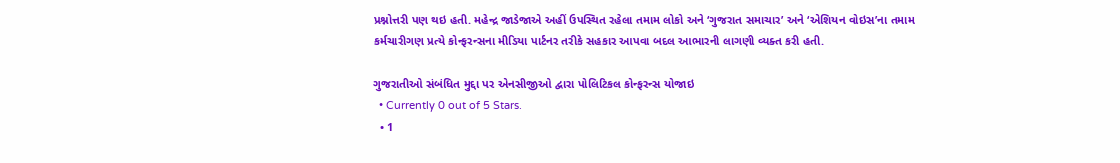પ્રશ્નોત્તરી પણ થઇ હતી. મહેન્દ્ર જાડેજાએ અહીં ઉપસ્થિત રહેલા તમામ લોકો અને ‘ગુજરાત સમાચાર’ અને ‘એશિયન વોઇસ’ના તમામ કર્મચારીગણ પ્રત્યે કોન્ફરન્સના મીડિયા પાર્ટનર તરીકે સહકાર આપવા બદલ આભારની લાગણી વ્યક્ત કરી હતી.

ગુજરાતીઓ સંબંધિત મુદ્દા પર એનસીજીઓ દ્વારા પોલિટિકલ કોન્ફરન્સ યોજાઇ
  • Currently 0 out of 5 Stars.
  • 1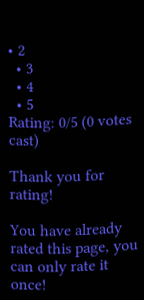• 2
  • 3
  • 4
  • 5
Rating: 0/5 (0 votes cast)

Thank you for rating!

You have already rated this page, you can only rate it once!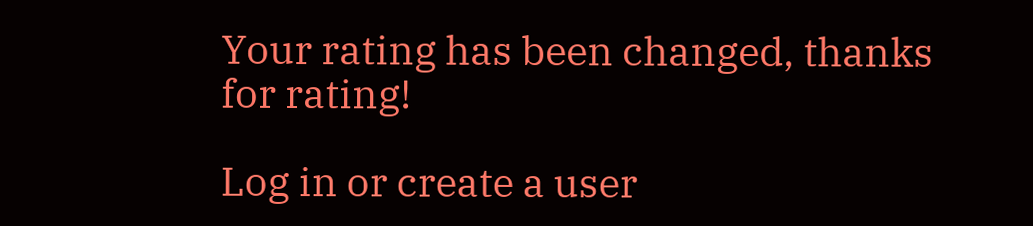Your rating has been changed, thanks for rating!

Log in or create a user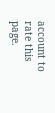account to rate this page.